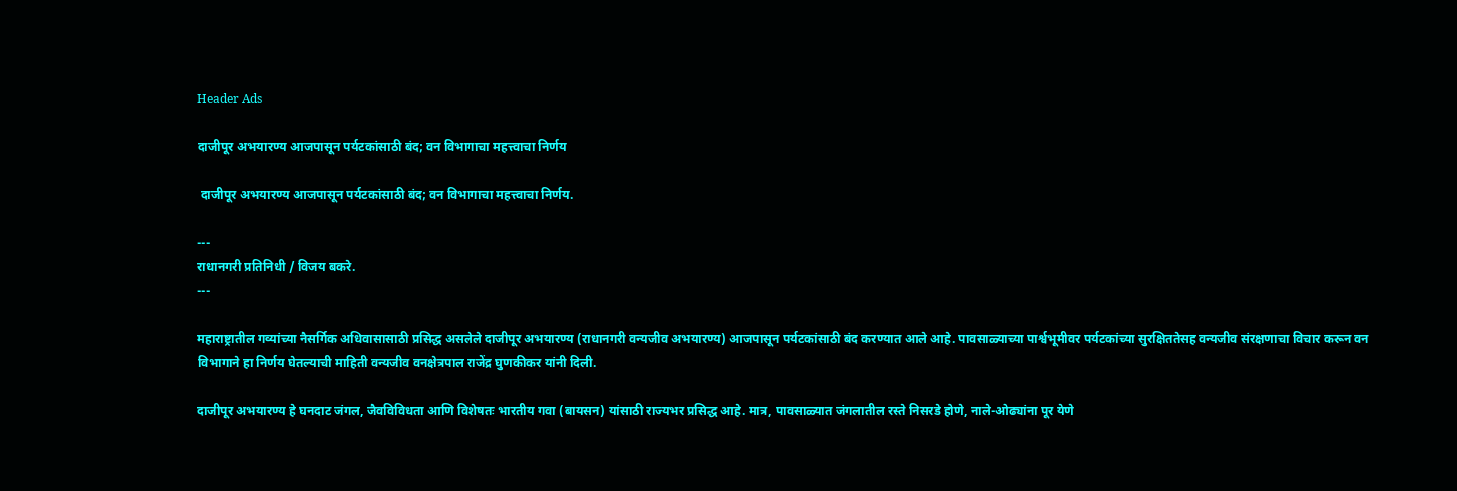Header Ads

दाजीपूर अभयारण्य आजपासून पर्यटकांसाठी बंद; वन विभागाचा महत्त्वाचा निर्णय

 दाजीपूर अभयारण्य आजपासून पर्यटकांसाठी बंद; वन विभागाचा महत्त्वाचा निर्णय.

---
राधानगरी प्रतिनिधी / विजय बकरे.
---

महाराष्ट्रातील गव्यांच्या नैसर्गिक अधिवासासाठी प्रसिद्ध असलेले दाजीपूर अभयारण्य (राधानगरी वन्यजीव अभयारण्य) आजपासून पर्यटकांसाठी बंद करण्यात आले आहे. पावसाळ्याच्या पार्श्वभूमीवर पर्यटकांच्या सुरक्षिततेसह वन्यजीव संरक्षणाचा विचार करून वन विभागाने हा निर्णय घेतल्याची माहिती वन्यजीव वनक्षेत्रपाल राजेंद्र घुणकीकर यांनी दिली.

दाजीपूर अभयारण्य हे घनदाट जंगल, जैवविविधता आणि विशेषतः भारतीय गवा (बायसन) यांसाठी राज्यभर प्रसिद्ध आहे. मात्र, पावसाळ्यात जंगलातील रस्ते निसरडे होणे, नाले-ओढ्यांना पूर येणे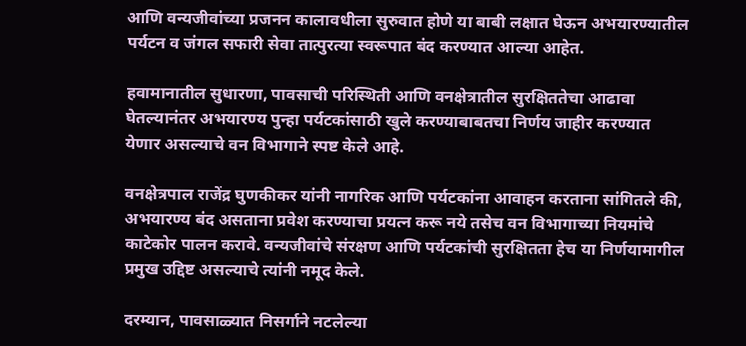आणि वन्यजीवांच्या प्रजनन कालावधीला सुरुवात होणे या बाबी लक्षात घेऊन अभयारण्यातील पर्यटन व जंगल सफारी सेवा तात्पुरत्या स्वरूपात बंद करण्यात आल्या आहेत.

हवामानातील सुधारणा, पावसाची परिस्थिती आणि वनक्षेत्रातील सुरक्षिततेचा आढावा घेतल्यानंतर अभयारण्य पुन्हा पर्यटकांसाठी खुले करण्याबाबतचा निर्णय जाहीर करण्यात येणार असल्याचे वन विभागाने स्पष्ट केले आहे.

वनक्षेत्रपाल राजेंद्र घुणकीकर यांनी नागरिक आणि पर्यटकांना आवाहन करताना सांगितले की, अभयारण्य बंद असताना प्रवेश करण्याचा प्रयत्न करू नये तसेच वन विभागाच्या नियमांचे काटेकोर पालन करावे. वन्यजीवांचे संरक्षण आणि पर्यटकांची सुरक्षितता हेच या निर्णयामागील प्रमुख उद्दिष्ट असल्याचे त्यांनी नमूद केले.

दरम्यान, पावसाळ्यात निसर्गाने नटलेल्या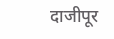दाजीपूर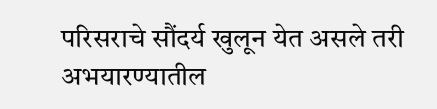परिसराचे सौंदर्य खुलून येत असले तरी अभयारण्यातील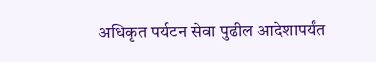अधिकृत पर्यटन सेवा पुढील आदेशापर्यंत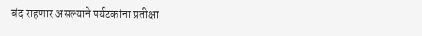बंद राहणार असल्याने पर्यटकांना प्रतीक्षा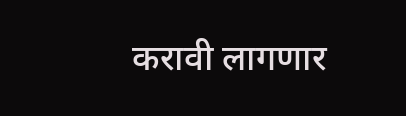करावी लागणार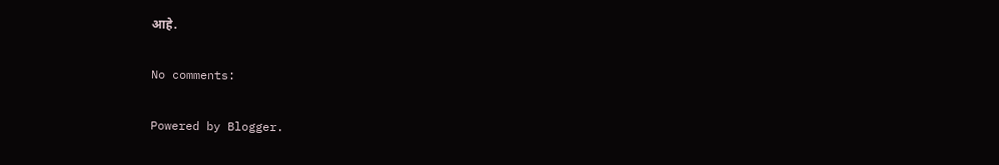आहे.

No comments:

Powered by Blogger.